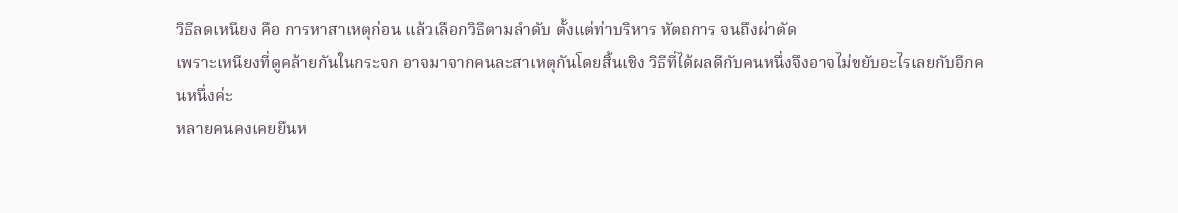วิธีลดเหนียง คือ การหาสาเหตุก่อน แล้วเลือกวิธีตามลำดับ ตั้งแต่ท่าบริหาร หัตถการ จนถึงผ่าตัด
เพราะเหนียงที่ดูคล้ายกันในกระจก อาจมาจากคนละสาเหตุกันโดยสิ้นเชิง วิธีที่ได้ผลดีกับคนหนึ่งจึงอาจไม่ขยับอะไรเลยกับอีกคนหนึ่งค่ะ
หลายคนคงเคยยืนห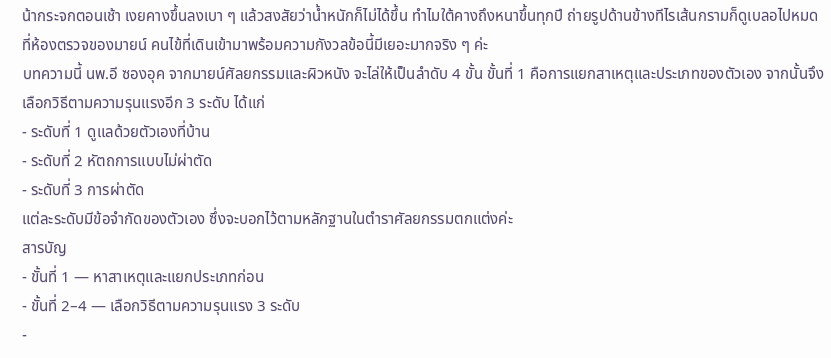น้ากระจกตอนเช้า เงยคางขึ้นลงเบา ๆ แล้วสงสัยว่าน้ำหนักก็ไม่ได้ขึ้น ทำไมใต้คางถึงหนาขึ้นทุกปี ถ่ายรูปด้านข้างทีไรเส้นกรามก็ดูเบลอไปหมด
ที่ห้องตรวจของมายน์ คนไข้ที่เดินเข้ามาพร้อมความกังวลข้อนี้มีเยอะมากจริง ๆ ค่ะ
บทความนี้ นพ.อี ซองอุค จากมายน์ศัลยกรรมและผิวหนัง จะไล่ให้เป็นลำดับ 4 ขั้น ขั้นที่ 1 คือการแยกสาเหตุและประเภทของตัวเอง จากนั้นจึงเลือกวิธีตามความรุนแรงอีก 3 ระดับ ได้แก่
- ระดับที่ 1 ดูแลด้วยตัวเองที่บ้าน
- ระดับที่ 2 หัตถการแบบไม่ผ่าตัด
- ระดับที่ 3 การผ่าตัด
แต่ละระดับมีข้อจำกัดของตัวเอง ซึ่งจะบอกไว้ตามหลักฐานในตำราศัลยกรรมตกแต่งค่ะ
สารบัญ
- ขั้นที่ 1 — หาสาเหตุและแยกประเภทก่อน
- ขั้นที่ 2–4 — เลือกวิธีตามความรุนแรง 3 ระดับ
-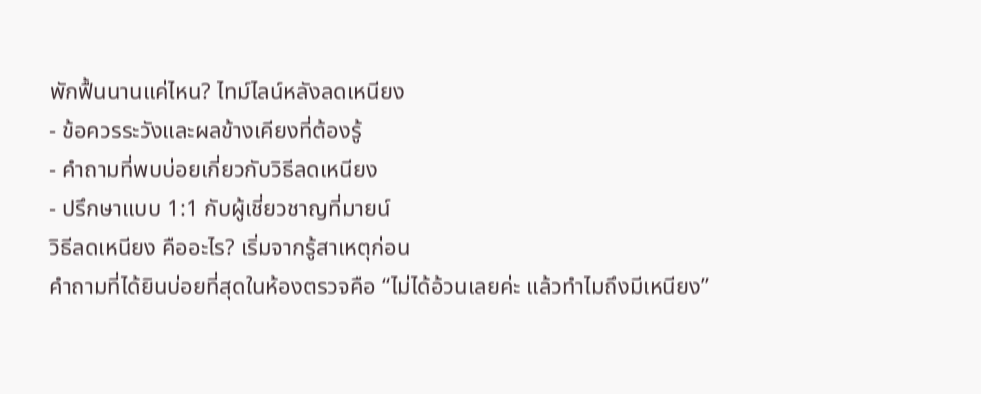พักฟื้นนานแค่ไหน? ไทม์ไลน์หลังลดเหนียง
- ข้อควรระวังและผลข้างเคียงที่ต้องรู้
- คำถามที่พบบ่อยเกี่ยวกับวิธีลดเหนียง
- ปรึกษาแบบ 1:1 กับผู้เชี่ยวชาญที่มายน์
วิธีลดเหนียง คืออะไร? เริ่มจากรู้สาเหตุก่อน
คำถามที่ได้ยินบ่อยที่สุดในห้องตรวจคือ “ไม่ได้อ้วนเลยค่ะ แล้วทำไมถึงมีเหนียง”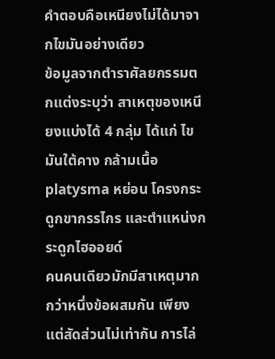คำตอบคือเหนียงไม่ได้มาจากไขมันอย่างเดียว
ข้อมูลจากตำราศัลยกรรมตกแต่งระบุว่า สาเหตุของเหนียงแบ่งได้ 4 กลุ่ม ได้แก่ ไขมันใต้คาง กล้ามเนื้อ platysma หย่อน โครงกระดูกขากรรไกร และตำแหน่งกระดูกไฮออยด์
คนคนเดียวมักมีสาเหตุมากกว่าหนึ่งข้อผสมกัน เพียงแต่สัดส่วนไม่เท่ากัน การไล่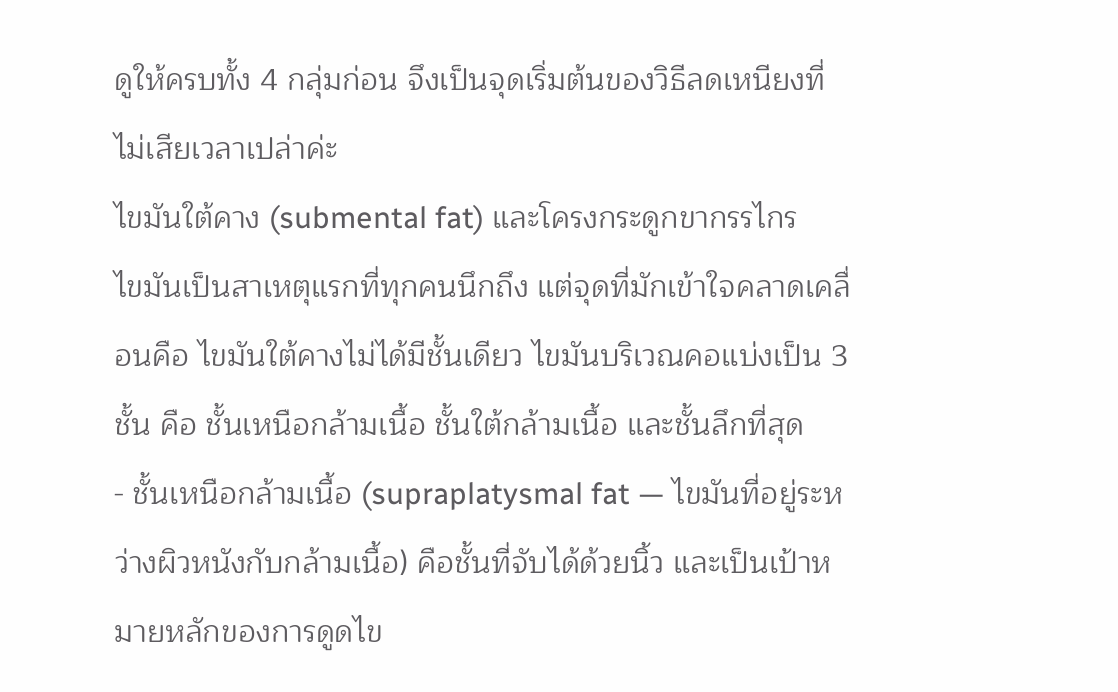ดูให้ครบทั้ง 4 กลุ่มก่อน จึงเป็นจุดเริ่มต้นของวิธีลดเหนียงที่ไม่เสียเวลาเปล่าค่ะ
ไขมันใต้คาง (submental fat) และโครงกระดูกขากรรไกร
ไขมันเป็นสาเหตุแรกที่ทุกคนนึกถึง แต่จุดที่มักเข้าใจคลาดเคลื่อนคือ ไขมันใต้คางไม่ได้มีชั้นเดียว ไขมันบริเวณคอแบ่งเป็น 3 ชั้น คือ ชั้นเหนือกล้ามเนื้อ ชั้นใต้กล้ามเนื้อ และชั้นลึกที่สุด
- ชั้นเหนือกล้ามเนื้อ (supraplatysmal fat — ไขมันที่อยู่ระหว่างผิวหนังกับกล้ามเนื้อ) คือชั้นที่จับได้ด้วยนิ้ว และเป็นเป้าหมายหลักของการดูดไข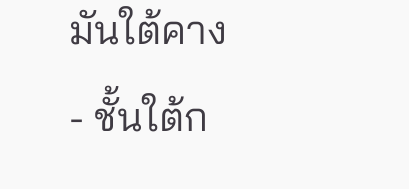มันใต้คาง
- ชั้นใต้ก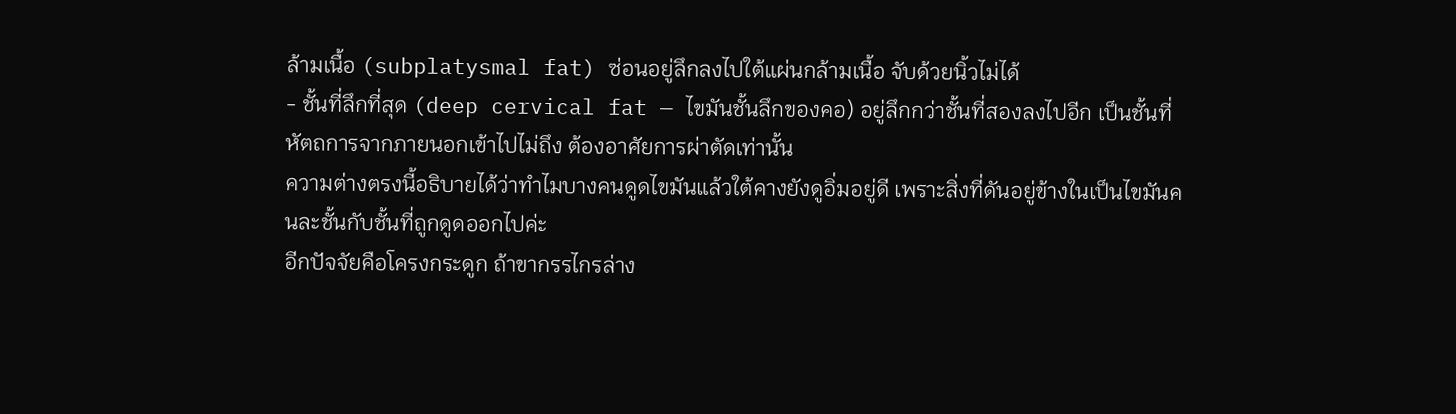ล้ามเนื้อ (subplatysmal fat) ซ่อนอยู่ลึกลงไปใต้แผ่นกล้ามเนื้อ จับด้วยนิ้วไม่ได้
- ชั้นที่ลึกที่สุด (deep cervical fat — ไขมันชั้นลึกของคอ) อยู่ลึกกว่าชั้นที่สองลงไปอีก เป็นชั้นที่หัตถการจากภายนอกเข้าไปไม่ถึง ต้องอาศัยการผ่าตัดเท่านั้น
ความต่างตรงนี้อธิบายได้ว่าทำไมบางคนดูดไขมันแล้วใต้คางยังดูอิ่มอยู่ดี เพราะสิ่งที่ดันอยู่ข้างในเป็นไขมันคนละชั้นกับชั้นที่ถูกดูดออกไปค่ะ
อีกปัจจัยคือโครงกระดูก ถ้าขากรรไกรล่าง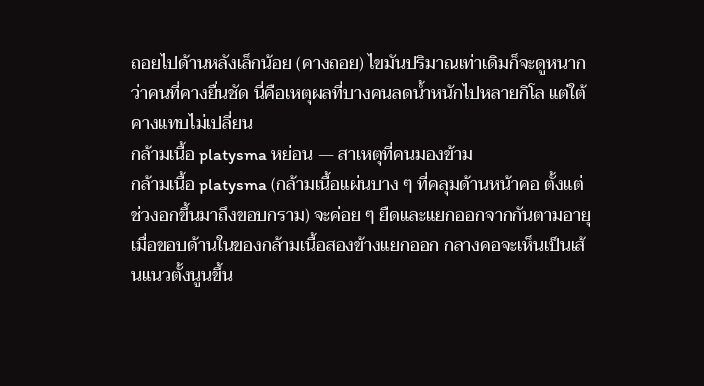ถอยไปด้านหลังเล็กน้อย (คางถอย) ไขมันปริมาณเท่าเดิมก็จะดูหนากว่าคนที่คางยื่นชัด นี่คือเหตุผลที่บางคนลดน้ำหนักไปหลายกิโล แต่ใต้คางแทบไม่เปลี่ยน
กล้ามเนื้อ platysma หย่อน — สาเหตุที่คนมองข้าม
กล้ามเนื้อ platysma (กล้ามเนื้อแผ่นบาง ๆ ที่คลุมด้านหน้าคอ ตั้งแต่ช่วงอกขึ้นมาถึงขอบกราม) จะค่อย ๆ ยืดและแยกออกจากกันตามอายุ
เมื่อขอบด้านในของกล้ามเนื้อสองข้างแยกออก กลางคอจะเห็นเป็นเส้นแนวตั้งนูนขึ้น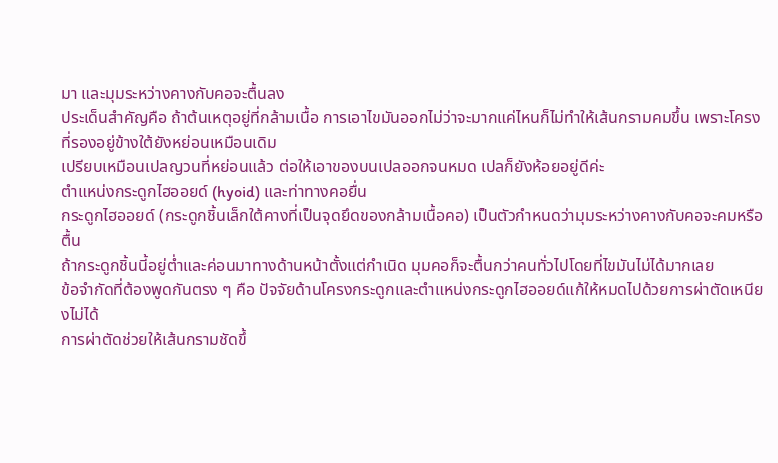มา และมุมระหว่างคางกับคอจะตื้นลง
ประเด็นสำคัญคือ ถ้าต้นเหตุอยู่ที่กล้ามเนื้อ การเอาไขมันออกไม่ว่าจะมากแค่ไหนก็ไม่ทำให้เส้นกรามคมขึ้น เพราะโครงที่รองอยู่ข้างใต้ยังหย่อนเหมือนเดิม
เปรียบเหมือนเปลญวนที่หย่อนแล้ว ต่อให้เอาของบนเปลออกจนหมด เปลก็ยังห้อยอยู่ดีค่ะ
ตำแหน่งกระดูกไฮออยด์ (hyoid) และท่าทางคอยื่น
กระดูกไฮออยด์ (กระดูกชิ้นเล็กใต้คางที่เป็นจุดยึดของกล้ามเนื้อคอ) เป็นตัวกำหนดว่ามุมระหว่างคางกับคอจะคมหรือตื้น
ถ้ากระดูกชิ้นนี้อยู่ต่ำและค่อนมาทางด้านหน้าตั้งแต่กำเนิด มุมคอก็จะตื้นกว่าคนทั่วไปโดยที่ไขมันไม่ได้มากเลย
ข้อจำกัดที่ต้องพูดกันตรง ๆ คือ ปัจจัยด้านโครงกระดูกและตำแหน่งกระดูกไฮออยด์แก้ให้หมดไปด้วยการผ่าตัดเหนียงไม่ได้
การผ่าตัดช่วยให้เส้นกรามชัดขึ้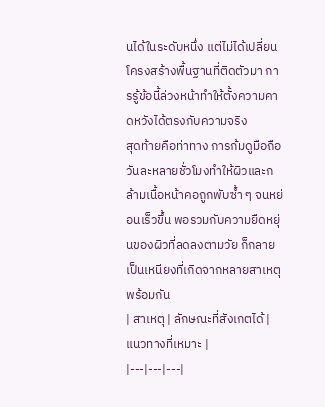นได้ในระดับหนึ่ง แต่ไม่ได้เปลี่ยนโครงสร้างพื้นฐานที่ติดตัวมา การรู้ข้อนี้ล่วงหน้าทำให้ตั้งความคาดหวังได้ตรงกับความจริง
สุดท้ายคือท่าทาง การก้มดูมือถือวันละหลายชั่วโมงทำให้ผิวและกล้ามเนื้อหน้าคอถูกพับซ้ำ ๆ จนหย่อนเร็วขึ้น พอรวมกับความยืดหยุ่นของผิวที่ลดลงตามวัย ก็กลายเป็นเหนียงที่เกิดจากหลายสาเหตุพร้อมกัน
| สาเหตุ | ลักษณะที่สังเกตได้ | แนวทางที่เหมาะ |
|---|---|---|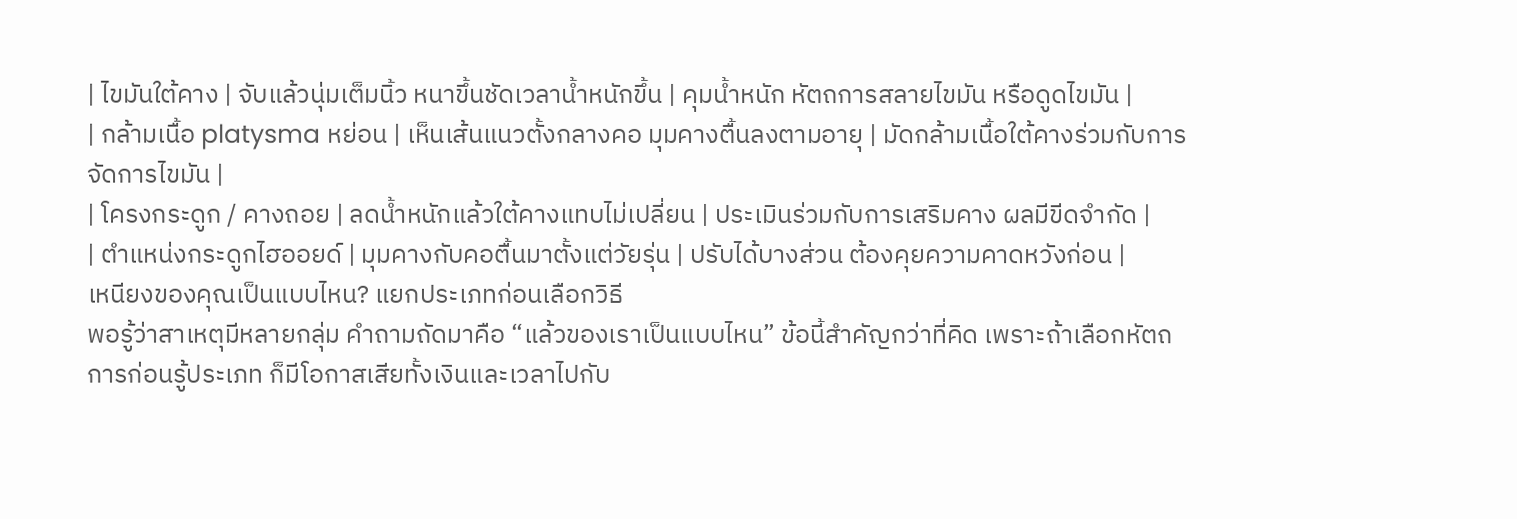| ไขมันใต้คาง | จับแล้วนุ่มเต็มนิ้ว หนาขึ้นชัดเวลาน้ำหนักขึ้น | คุมน้ำหนัก หัตถการสลายไขมัน หรือดูดไขมัน |
| กล้ามเนื้อ platysma หย่อน | เห็นเส้นแนวตั้งกลางคอ มุมคางตื้นลงตามอายุ | มัดกล้ามเนื้อใต้คางร่วมกับการจัดการไขมัน |
| โครงกระดูก / คางถอย | ลดน้ำหนักแล้วใต้คางแทบไม่เปลี่ยน | ประเมินร่วมกับการเสริมคาง ผลมีขีดจำกัด |
| ตำแหน่งกระดูกไฮออยด์ | มุมคางกับคอตื้นมาตั้งแต่วัยรุ่น | ปรับได้บางส่วน ต้องคุยความคาดหวังก่อน |
เหนียงของคุณเป็นแบบไหน? แยกประเภทก่อนเลือกวิธี
พอรู้ว่าสาเหตุมีหลายกลุ่ม คำถามถัดมาคือ “แล้วของเราเป็นแบบไหน” ข้อนี้สำคัญกว่าที่คิด เพราะถ้าเลือกหัตถการก่อนรู้ประเภท ก็มีโอกาสเสียทั้งเงินและเวลาไปกับ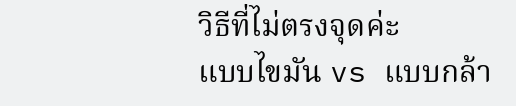วิธีที่ไม่ตรงจุดค่ะ
แบบไขมัน vs แบบกล้า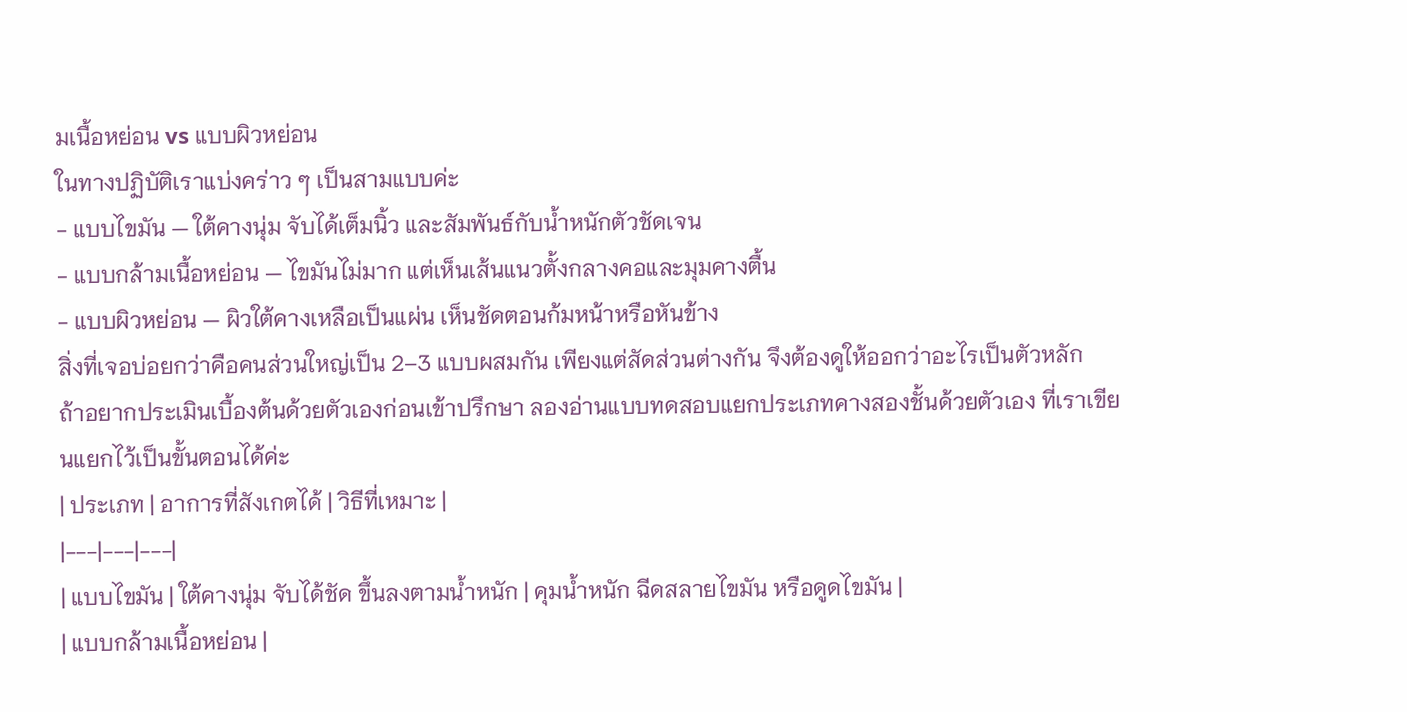มเนื้อหย่อน vs แบบผิวหย่อน
ในทางปฏิบัติเราแบ่งคร่าว ๆ เป็นสามแบบค่ะ
- แบบไขมัน — ใต้คางนุ่ม จับได้เต็มนิ้ว และสัมพันธ์กับน้ำหนักตัวชัดเจน
- แบบกล้ามเนื้อหย่อน — ไขมันไม่มาก แต่เห็นเส้นแนวตั้งกลางคอและมุมคางตื้น
- แบบผิวหย่อน — ผิวใต้คางเหลือเป็นแผ่น เห็นชัดตอนก้มหน้าหรือหันข้าง
สิ่งที่เจอบ่อยกว่าคือคนส่วนใหญ่เป็น 2–3 แบบผสมกัน เพียงแต่สัดส่วนต่างกัน จึงต้องดูให้ออกว่าอะไรเป็นตัวหลัก
ถ้าอยากประเมินเบื้องต้นด้วยตัวเองก่อนเข้าปรึกษา ลองอ่านแบบทดสอบแยกประเภทคางสองชั้นด้วยตัวเอง ที่เราเขียนแยกไว้เป็นขั้นตอนได้ค่ะ
| ประเภท | อาการที่สังเกตได้ | วิธีที่เหมาะ |
|---|---|---|
| แบบไขมัน | ใต้คางนุ่ม จับได้ชัด ขึ้นลงตามน้ำหนัก | คุมน้ำหนัก ฉีดสลายไขมัน หรือดูดไขมัน |
| แบบกล้ามเนื้อหย่อน |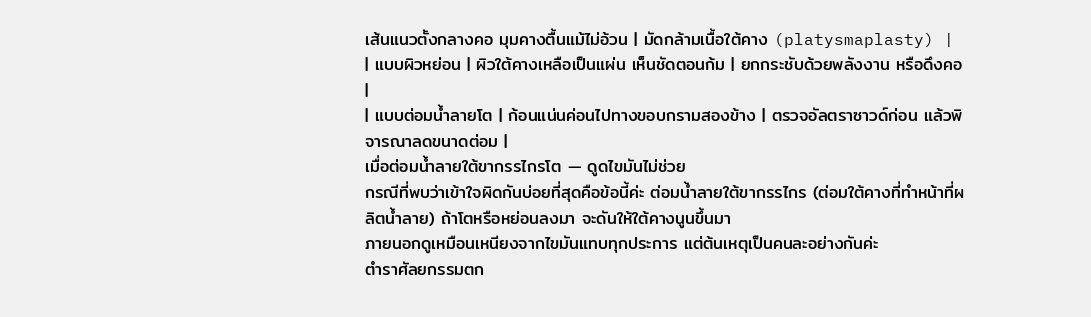เส้นแนวตั้งกลางคอ มุมคางตื้นแม้ไม่อ้วน | มัดกล้ามเนื้อใต้คาง (platysmaplasty) |
| แบบผิวหย่อน | ผิวใต้คางเหลือเป็นแผ่น เห็นชัดตอนก้ม | ยกกระชับด้วยพลังงาน หรือดึงคอ |
| แบบต่อมน้ำลายโต | ก้อนแน่นค่อนไปทางขอบกรามสองข้าง | ตรวจอัลตราซาวด์ก่อน แล้วพิจารณาลดขนาดต่อม |
เมื่อต่อมน้ำลายใต้ขากรรไกรโต — ดูดไขมันไม่ช่วย
กรณีที่พบว่าเข้าใจผิดกันบ่อยที่สุดคือข้อนี้ค่ะ ต่อมน้ำลายใต้ขากรรไกร (ต่อมใต้คางที่ทำหน้าที่ผลิตน้ำลาย) ถ้าโตหรือหย่อนลงมา จะดันให้ใต้คางนูนขึ้นมา
ภายนอกดูเหมือนเหนียงจากไขมันแทบทุกประการ แต่ต้นเหตุเป็นคนละอย่างกันค่ะ
ตำราศัลยกรรมตก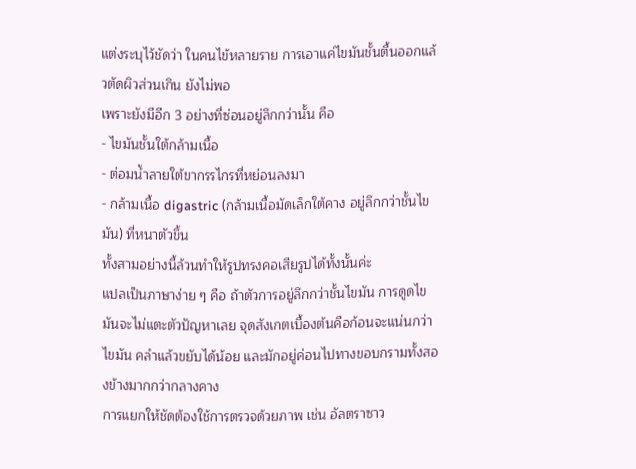แต่งระบุไว้ชัดว่า ในคนไข้หลายราย การเอาแค่ไขมันชั้นตื้นออกแล้วตัดผิวส่วนเกิน ยังไม่พอ
เพราะยังมีอีก 3 อย่างที่ซ่อนอยู่ลึกกว่านั้น คือ
- ไขมันชั้นใต้กล้ามเนื้อ
- ต่อมน้ำลายใต้ขากรรไกรที่หย่อนลงมา
- กล้ามเนื้อ digastric (กล้ามเนื้อมัดเล็กใต้คาง อยู่ลึกกว่าชั้นไขมัน) ที่หนาตัวขึ้น
ทั้งสามอย่างนี้ล้วนทำให้รูปทรงคอเสียรูปได้ทั้งนั้นค่ะ
แปลเป็นภาษาง่าย ๆ คือ ถ้าตัวการอยู่ลึกกว่าชั้นไขมัน การดูดไขมันจะไม่แตะตัวปัญหาเลย จุดสังเกตเบื้องต้นคือก้อนจะแน่นกว่าไขมัน คลำแล้วขยับได้น้อย และมักอยู่ค่อนไปทางขอบกรามทั้งสองข้างมากกว่ากลางคาง
การแยกให้ชัดต้องใช้การตรวจด้วยภาพ เช่น อัลตราซาว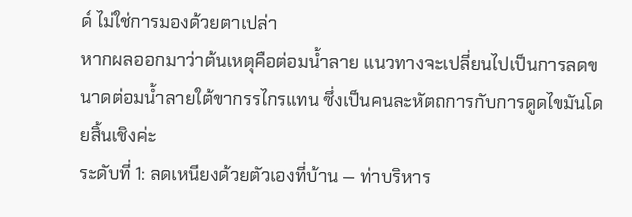ด์ ไม่ใช่การมองด้วยตาเปล่า
หากผลออกมาว่าต้นเหตุคือต่อมน้ำลาย แนวทางจะเปลี่ยนไปเป็นการลดขนาดต่อมน้ำลายใต้ขากรรไกรแทน ซึ่งเป็นคนละหัตถการกับการดูดไขมันโดยสิ้นเชิงค่ะ
ระดับที่ 1: ลดเหนียงด้วยตัวเองที่บ้าน — ท่าบริหาร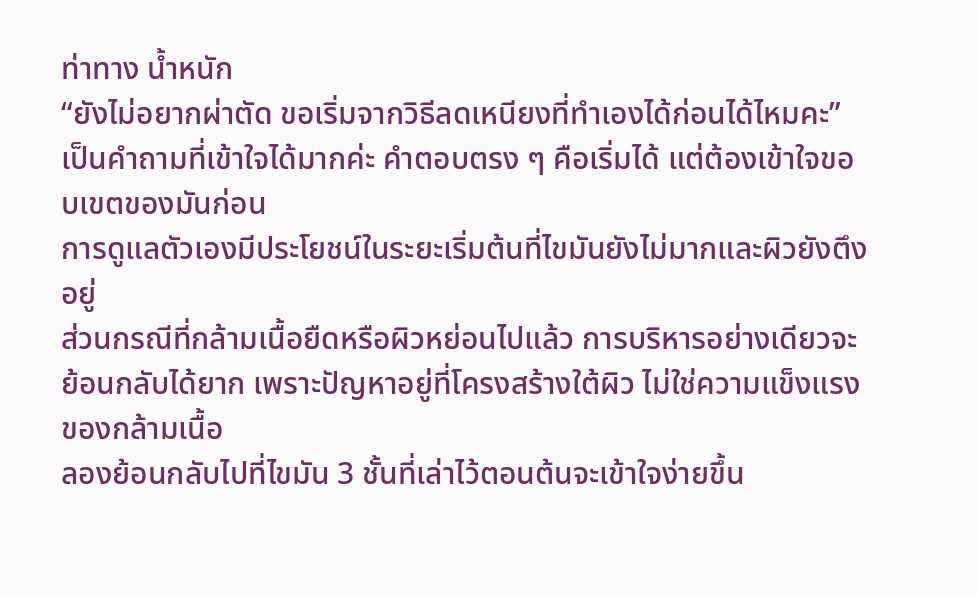ท่าทาง น้ำหนัก
“ยังไม่อยากผ่าตัด ขอเริ่มจากวิธีลดเหนียงที่ทำเองได้ก่อนได้ไหมคะ” เป็นคำถามที่เข้าใจได้มากค่ะ คำตอบตรง ๆ คือเริ่มได้ แต่ต้องเข้าใจขอบเขตของมันก่อน
การดูแลตัวเองมีประโยชน์ในระยะเริ่มต้นที่ไขมันยังไม่มากและผิวยังตึงอยู่
ส่วนกรณีที่กล้ามเนื้อยืดหรือผิวหย่อนไปแล้ว การบริหารอย่างเดียวจะย้อนกลับได้ยาก เพราะปัญหาอยู่ที่โครงสร้างใต้ผิว ไม่ใช่ความแข็งแรงของกล้ามเนื้อ
ลองย้อนกลับไปที่ไขมัน 3 ชั้นที่เล่าไว้ตอนต้นจะเข้าใจง่ายขึ้น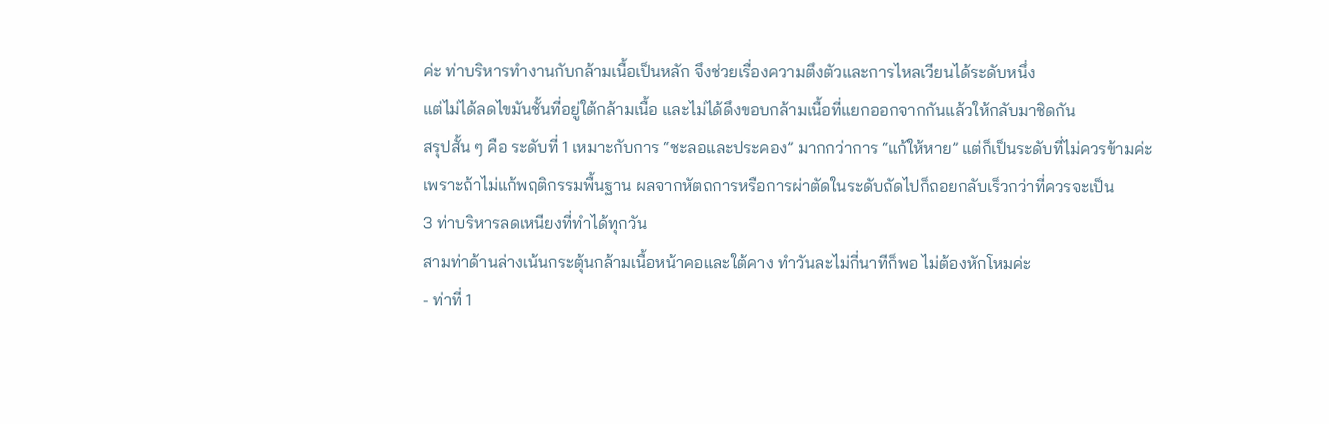ค่ะ ท่าบริหารทำงานกับกล้ามเนื้อเป็นหลัก จึงช่วยเรื่องความตึงตัวและการไหลเวียนได้ระดับหนึ่ง
แต่ไม่ได้ลดไขมันชั้นที่อยู่ใต้กล้ามเนื้อ และไม่ได้ดึงขอบกล้ามเนื้อที่แยกออกจากกันแล้วให้กลับมาชิดกัน
สรุปสั้น ๆ คือ ระดับที่ 1 เหมาะกับการ “ชะลอและประคอง” มากกว่าการ “แก้ให้หาย” แต่ก็เป็นระดับที่ไม่ควรข้ามค่ะ
เพราะถ้าไม่แก้พฤติกรรมพื้นฐาน ผลจากหัตถการหรือการผ่าตัดในระดับถัดไปก็ถอยกลับเร็วกว่าที่ควรจะเป็น
3 ท่าบริหารลดเหนียงที่ทำได้ทุกวัน
สามท่าด้านล่างเน้นกระตุ้นกล้ามเนื้อหน้าคอและใต้คาง ทำวันละไม่กี่นาทีก็พอ ไม่ต้องหักโหมค่ะ
- ท่าที่ 1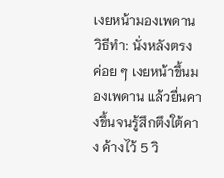เงยหน้ามองเพดาน
วิธีทำ: นั่งหลังตรง ค่อย ๆ เงยหน้าขึ้นมองเพดาน แล้วยื่นคางขึ้นจนรู้สึกตึงใต้คาง ค้างไว้ 5 วิ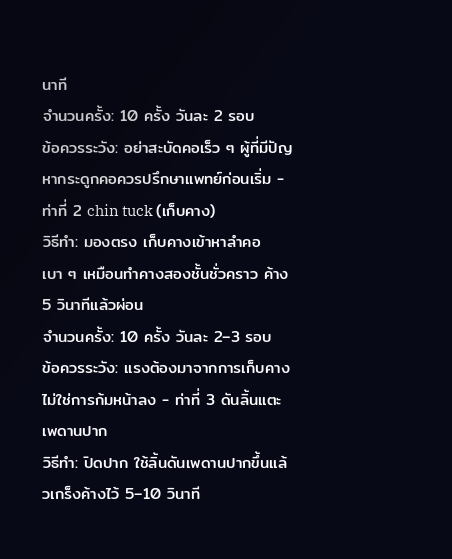นาที
จำนวนครั้ง: 10 ครั้ง วันละ 2 รอบ
ข้อควรระวัง: อย่าสะบัดคอเร็ว ๆ ผู้ที่มีปัญหากระดูกคอควรปรึกษาแพทย์ก่อนเริ่ม - ท่าที่ 2 chin tuck (เก็บคาง)
วิธีทำ: มองตรง เก็บคางเข้าหาลำคอเบา ๆ เหมือนทำคางสองชั้นชั่วคราว ค้าง 5 วินาทีแล้วผ่อน
จำนวนครั้ง: 10 ครั้ง วันละ 2–3 รอบ
ข้อควรระวัง: แรงต้องมาจากการเก็บคาง ไม่ใช่การก้มหน้าลง - ท่าที่ 3 ดันลิ้นแตะเพดานปาก
วิธีทำ: ปิดปาก ใช้ลิ้นดันเพดานปากขึ้นแล้วเกร็งค้างไว้ 5–10 วินาที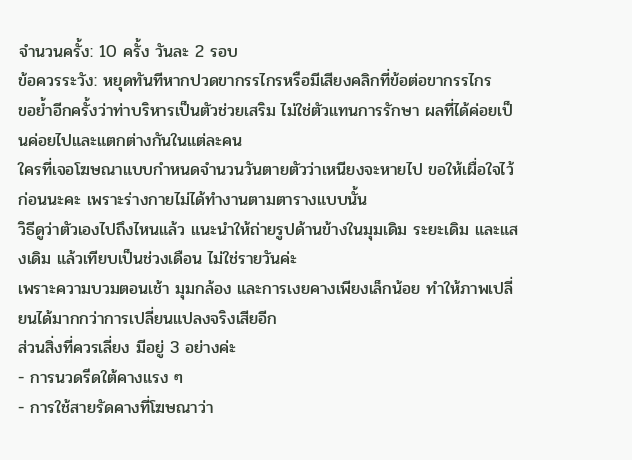จำนวนครั้ง: 10 ครั้ง วันละ 2 รอบ
ข้อควรระวัง: หยุดทันทีหากปวดขากรรไกรหรือมีเสียงคลิกที่ข้อต่อขากรรไกร
ขอย้ำอีกครั้งว่าท่าบริหารเป็นตัวช่วยเสริม ไม่ใช่ตัวแทนการรักษา ผลที่ได้ค่อยเป็นค่อยไปและแตกต่างกันในแต่ละคน
ใครที่เจอโฆษณาแบบกำหนดจำนวนวันตายตัวว่าเหนียงจะหายไป ขอให้เผื่อใจไว้ก่อนนะคะ เพราะร่างกายไม่ได้ทำงานตามตารางแบบนั้น
วิธีดูว่าตัวเองไปถึงไหนแล้ว แนะนำให้ถ่ายรูปด้านข้างในมุมเดิม ระยะเดิม และแสงเดิม แล้วเทียบเป็นช่วงเดือน ไม่ใช่รายวันค่ะ
เพราะความบวมตอนเช้า มุมกล้อง และการเงยคางเพียงเล็กน้อย ทำให้ภาพเปลี่ยนได้มากกว่าการเปลี่ยนแปลงจริงเสียอีก
ส่วนสิ่งที่ควรเลี่ยง มีอยู่ 3 อย่างค่ะ
- การนวดรีดใต้คางแรง ๆ
- การใช้สายรัดคางที่โฆษณาว่า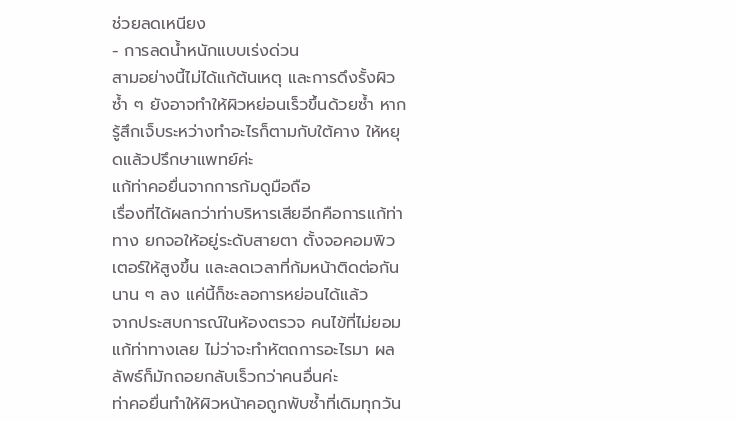ช่วยลดเหนียง
- การลดน้ำหนักแบบเร่งด่วน
สามอย่างนี้ไม่ได้แก้ต้นเหตุ และการดึงรั้งผิวซ้ำ ๆ ยังอาจทำให้ผิวหย่อนเร็วขึ้นด้วยซ้ำ หากรู้สึกเจ็บระหว่างทำอะไรก็ตามกับใต้คาง ให้หยุดแล้วปรึกษาแพทย์ค่ะ
แก้ท่าคอยื่นจากการก้มดูมือถือ
เรื่องที่ได้ผลกว่าท่าบริหารเสียอีกคือการแก้ท่าทาง ยกจอให้อยู่ระดับสายตา ตั้งจอคอมพิวเตอร์ให้สูงขึ้น และลดเวลาที่ก้มหน้าติดต่อกันนาน ๆ ลง แค่นี้ก็ชะลอการหย่อนได้แล้ว
จากประสบการณ์ในห้องตรวจ คนไข้ที่ไม่ยอมแก้ท่าทางเลย ไม่ว่าจะทำหัตถการอะไรมา ผลลัพธ์ก็มักถอยกลับเร็วกว่าคนอื่นค่ะ
ท่าคอยื่นทำให้ผิวหน้าคอถูกพับซ้ำที่เดิมทุกวัน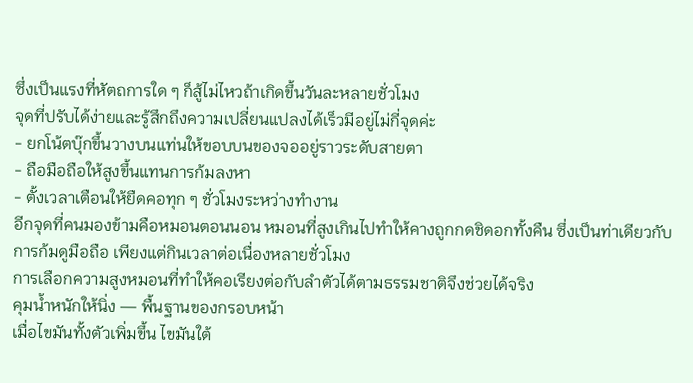ซึ่งเป็นแรงที่หัตถการใด ๆ ก็สู้ไม่ไหวถ้าเกิดขึ้นวันละหลายชั่วโมง
จุดที่ปรับได้ง่ายและรู้สึกถึงความเปลี่ยนแปลงได้เร็วมีอยู่ไม่กี่จุดค่ะ
- ยกโน้ตบุ๊กขึ้นวางบนแท่นให้ขอบบนของจออยู่ราวระดับสายตา
- ถือมือถือให้สูงขึ้นแทนการก้มลงหา
- ตั้งเวลาเตือนให้ยืดคอทุก ๆ ชั่วโมงระหว่างทำงาน
อีกจุดที่คนมองข้ามคือหมอนตอนนอน หมอนที่สูงเกินไปทำให้คางถูกกดชิดอกทั้งคืน ซึ่งเป็นท่าเดียวกับการก้มดูมือถือ เพียงแต่กินเวลาต่อเนื่องหลายชั่วโมง
การเลือกความสูงหมอนที่ทำให้คอเรียงต่อกับลำตัวได้ตามธรรมชาติจึงช่วยได้จริง
คุมน้ำหนักให้นิ่ง — พื้นฐานของกรอบหน้า
เมื่อไขมันทั้งตัวเพิ่มขึ้น ไขมันใต้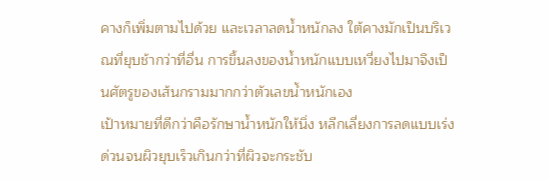คางก็เพิ่มตามไปด้วย และเวลาลดน้ำหนักลง ใต้คางมักเป็นบริเวณที่ยุบช้ากว่าที่อื่น การขึ้นลงของน้ำหนักแบบเหวี่ยงไปมาจึงเป็นศัตรูของเส้นกรามมากกว่าตัวเลขน้ำหนักเอง
เป้าหมายที่ดีกว่าคือรักษาน้ำหนักให้นิ่ง หลีกเลี่ยงการลดแบบเร่งด่วนจนผิวยุบเร็วเกินกว่าที่ผิวจะกระชับ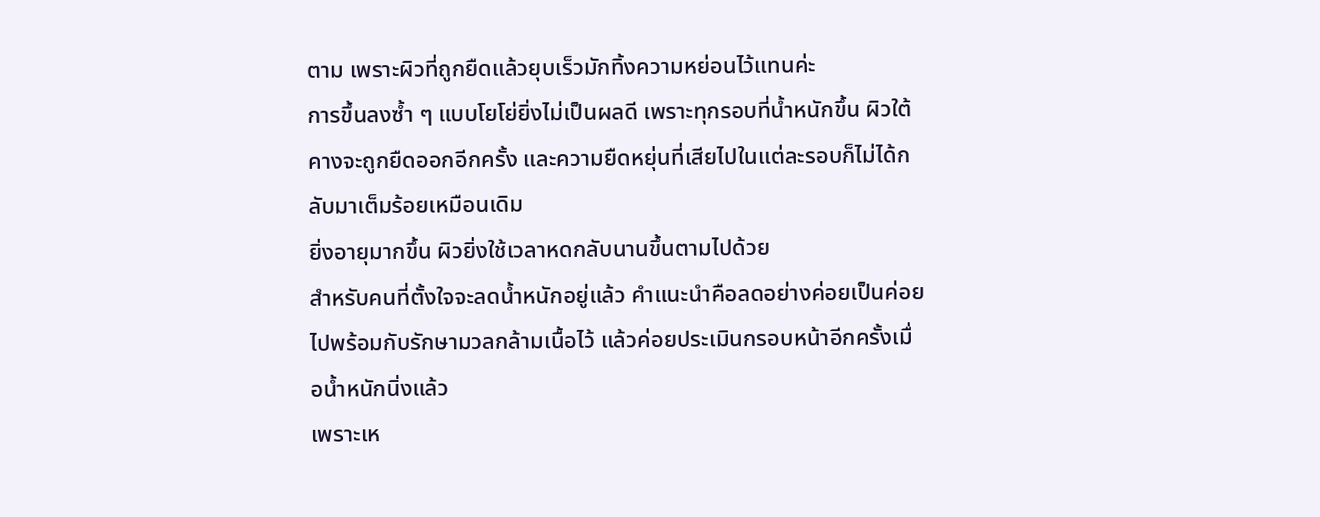ตาม เพราะผิวที่ถูกยืดแล้วยุบเร็วมักทิ้งความหย่อนไว้แทนค่ะ
การขึ้นลงซ้ำ ๆ แบบโยโย่ยิ่งไม่เป็นผลดี เพราะทุกรอบที่น้ำหนักขึ้น ผิวใต้คางจะถูกยืดออกอีกครั้ง และความยืดหยุ่นที่เสียไปในแต่ละรอบก็ไม่ได้กลับมาเต็มร้อยเหมือนเดิม
ยิ่งอายุมากขึ้น ผิวยิ่งใช้เวลาหดกลับนานขึ้นตามไปด้วย
สำหรับคนที่ตั้งใจจะลดน้ำหนักอยู่แล้ว คำแนะนำคือลดอย่างค่อยเป็นค่อยไปพร้อมกับรักษามวลกล้ามเนื้อไว้ แล้วค่อยประเมินกรอบหน้าอีกครั้งเมื่อน้ำหนักนิ่งแล้ว
เพราะเห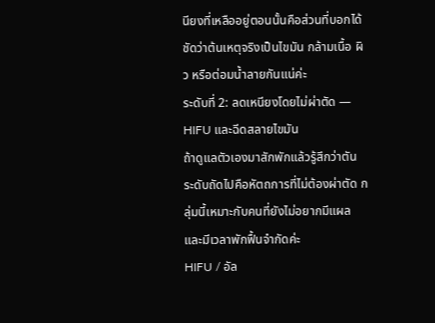นียงที่เหลืออยู่ตอนนั้นคือส่วนที่บอกได้ชัดว่าต้นเหตุจริงเป็นไขมัน กล้ามเนื้อ ผิว หรือต่อมน้ำลายกันแน่ค่ะ
ระดับที่ 2: ลดเหนียงโดยไม่ผ่าตัด — HIFU และฉีดสลายไขมัน
ถ้าดูแลตัวเองมาสักพักแล้วรู้สึกว่าตัน ระดับถัดไปคือหัตถการที่ไม่ต้องผ่าตัด กลุ่มนี้เหมาะกับคนที่ยังไม่อยากมีแผลและมีเวลาพักฟื้นจำกัดค่ะ
HIFU / อัล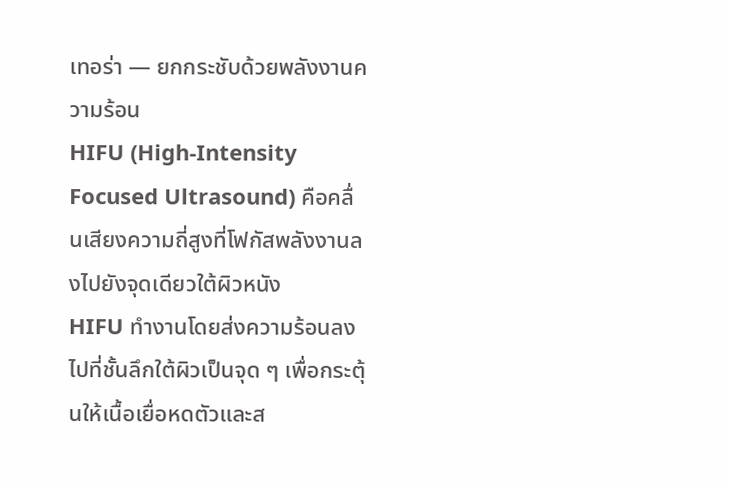เทอร่า — ยกกระชับด้วยพลังงานความร้อน
HIFU (High-Intensity Focused Ultrasound) คือคลื่นเสียงความถี่สูงที่โฟกัสพลังงานลงไปยังจุดเดียวใต้ผิวหนัง
HIFU ทำงานโดยส่งความร้อนลงไปที่ชั้นลึกใต้ผิวเป็นจุด ๆ เพื่อกระตุ้นให้เนื้อเยื่อหดตัวและส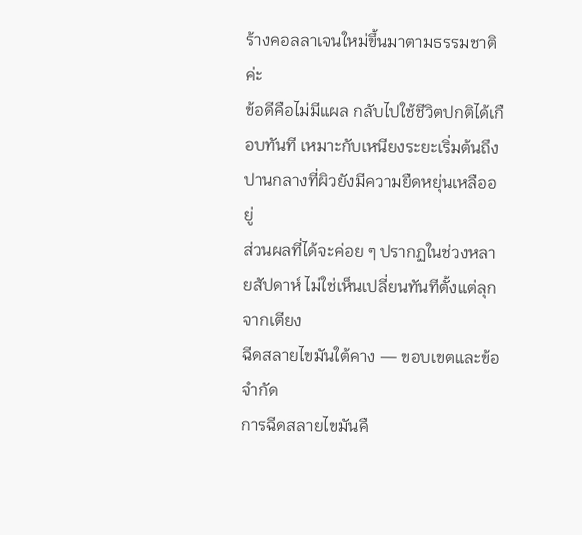ร้างคอลลาเจนใหม่ขึ้นมาตามธรรมชาติค่ะ
ข้อดีคือไม่มีแผล กลับไปใช้ชีวิตปกติได้เกือบทันที เหมาะกับเหนียงระยะเริ่มต้นถึงปานกลางที่ผิวยังมีความยืดหยุ่นเหลืออยู่
ส่วนผลที่ได้จะค่อย ๆ ปรากฏในช่วงหลายสัปดาห์ ไม่ใช่เห็นเปลี่ยนทันทีตั้งแต่ลุกจากเตียง
ฉีดสลายไขมันใต้คาง — ขอบเขตและข้อจำกัด
การฉีดสลายไขมันคื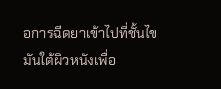อการฉีดยาเข้าไปที่ชั้นไขมันใต้ผิวหนังเพื่อ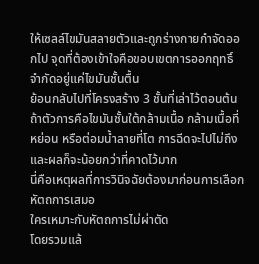ให้เซลล์ไขมันสลายตัวและถูกร่างกายกำจัดออกไป จุดที่ต้องเข้าใจคือขอบเขตการออกฤทธิ์จำกัดอยู่แค่ไขมันชั้นตื้น
ย้อนกลับไปที่โครงสร้าง 3 ชั้นที่เล่าไว้ตอนต้น ถ้าตัวการคือไขมันชั้นใต้กล้ามเนื้อ กล้ามเนื้อที่หย่อน หรือต่อมน้ำลายที่โต การฉีดจะไปไม่ถึงและผลก็จะน้อยกว่าที่คาดไว้มาก
นี่คือเหตุผลที่การวินิจฉัยต้องมาก่อนการเลือกหัตถการเสมอ
ใครเหมาะกับหัตถการไม่ผ่าตัด
โดยรวมแล้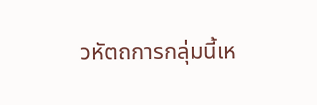วหัตถการกลุ่มนี้เห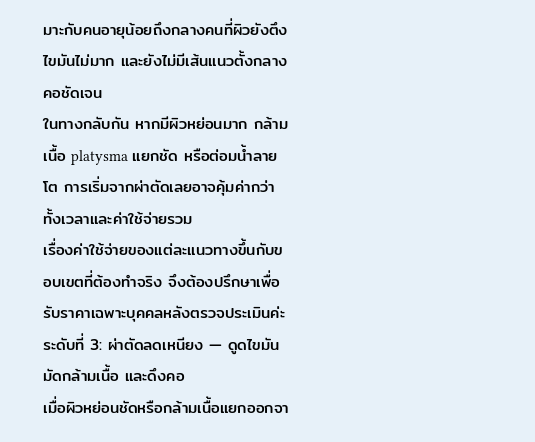มาะกับคนอายุน้อยถึงกลางคนที่ผิวยังตึง ไขมันไม่มาก และยังไม่มีเส้นแนวตั้งกลางคอชัดเจน
ในทางกลับกัน หากมีผิวหย่อนมาก กล้ามเนื้อ platysma แยกชัด หรือต่อมน้ำลายโต การเริ่มจากผ่าตัดเลยอาจคุ้มค่ากว่าทั้งเวลาและค่าใช้จ่ายรวม
เรื่องค่าใช้จ่ายของแต่ละแนวทางขึ้นกับขอบเขตที่ต้องทำจริง จึงต้องปรึกษาเพื่อรับราคาเฉพาะบุคคลหลังตรวจประเมินค่ะ
ระดับที่ 3: ผ่าตัดลดเหนียง — ดูดไขมัน มัดกล้ามเนื้อ และดึงคอ
เมื่อผิวหย่อนชัดหรือกล้ามเนื้อแยกออกจา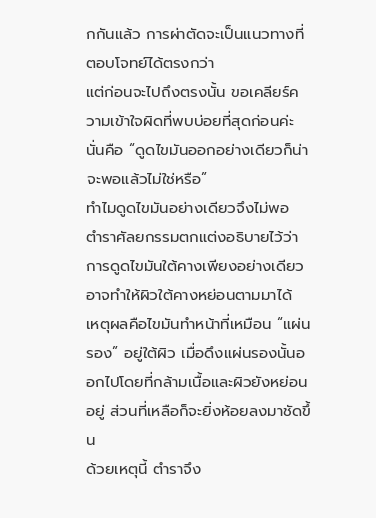กกันแล้ว การผ่าตัดจะเป็นแนวทางที่ตอบโจทย์ได้ตรงกว่า
แต่ก่อนจะไปถึงตรงนั้น ขอเคลียร์ความเข้าใจผิดที่พบบ่อยที่สุดก่อนค่ะ นั่นคือ “ดูดไขมันออกอย่างเดียวก็น่าจะพอแล้วไม่ใช่หรือ”
ทำไมดูดไขมันอย่างเดียวจึงไม่พอ
ตำราศัลยกรรมตกแต่งอธิบายไว้ว่า การดูดไขมันใต้คางเพียงอย่างเดียวอาจทำให้ผิวใต้คางหย่อนตามมาได้
เหตุผลคือไขมันทำหน้าที่เหมือน “แผ่นรอง” อยู่ใต้ผิว เมื่อดึงแผ่นรองนั้นออกไปโดยที่กล้ามเนื้อและผิวยังหย่อนอยู่ ส่วนที่เหลือก็จะยิ่งห้อยลงมาชัดขึ้น
ด้วยเหตุนี้ ตำราจึง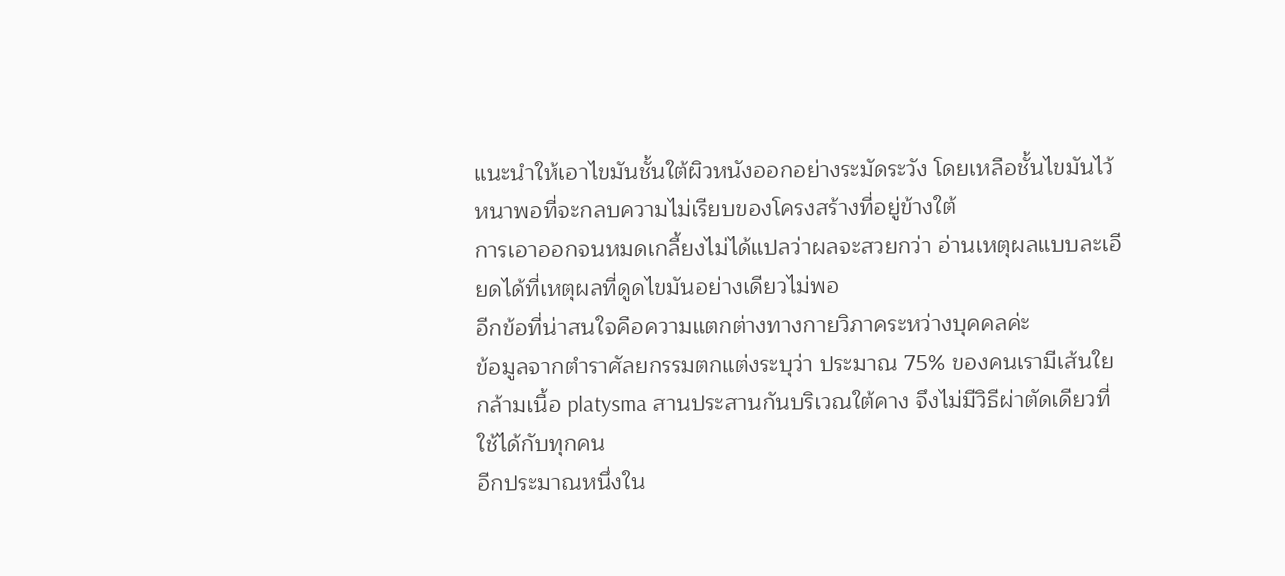แนะนำให้เอาไขมันชั้นใต้ผิวหนังออกอย่างระมัดระวัง โดยเหลือชั้นไขมันไว้หนาพอที่จะกลบความไม่เรียบของโครงสร้างที่อยู่ข้างใต้
การเอาออกจนหมดเกลี้ยงไม่ได้แปลว่าผลจะสวยกว่า อ่านเหตุผลแบบละเอียดได้ที่เหตุผลที่ดูดไขมันอย่างเดียวไม่พอ
อีกข้อที่น่าสนใจคือความแตกต่างทางกายวิภาคระหว่างบุคคลค่ะ
ข้อมูลจากตำราศัลยกรรมตกแต่งระบุว่า ประมาณ 75% ของคนเรามีเส้นใยกล้ามเนื้อ platysma สานประสานกันบริเวณใต้คาง จึงไม่มีวิธีผ่าตัดเดียวที่ใช้ได้กับทุกคน
อีกประมาณหนึ่งใน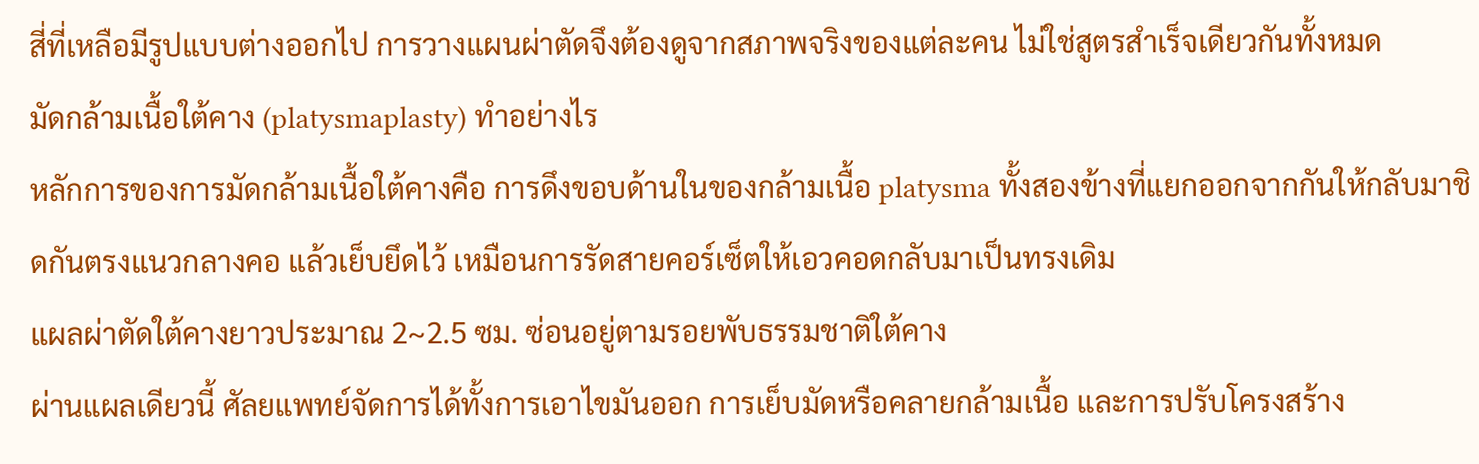สี่ที่เหลือมีรูปแบบต่างออกไป การวางแผนผ่าตัดจึงต้องดูจากสภาพจริงของแต่ละคน ไม่ใช่สูตรสำเร็จเดียวกันทั้งหมด
มัดกล้ามเนื้อใต้คาง (platysmaplasty) ทำอย่างไร
หลักการของการมัดกล้ามเนื้อใต้คางคือ การดึงขอบด้านในของกล้ามเนื้อ platysma ทั้งสองข้างที่แยกออกจากกันให้กลับมาชิดกันตรงแนวกลางคอ แล้วเย็บยึดไว้ เหมือนการรัดสายคอร์เซ็ตให้เอวคอดกลับมาเป็นทรงเดิม
แผลผ่าตัดใต้คางยาวประมาณ 2~2.5 ซม. ซ่อนอยู่ตามรอยพับธรรมชาติใต้คาง
ผ่านแผลเดียวนี้ ศัลยแพทย์จัดการได้ทั้งการเอาไขมันออก การเย็บมัดหรือคลายกล้ามเนื้อ และการปรับโครงสร้าง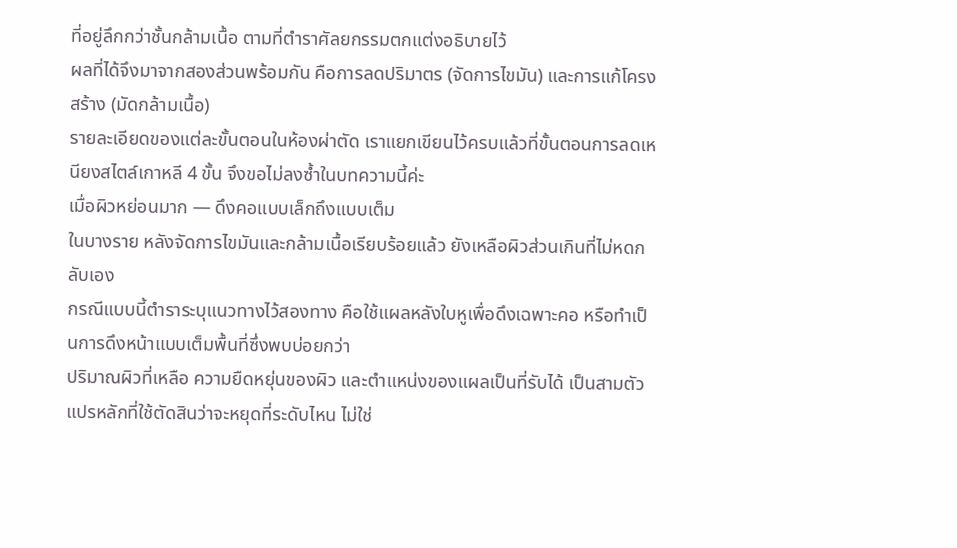ที่อยู่ลึกกว่าชั้นกล้ามเนื้อ ตามที่ตำราศัลยกรรมตกแต่งอธิบายไว้
ผลที่ได้จึงมาจากสองส่วนพร้อมกัน คือการลดปริมาตร (จัดการไขมัน) และการแก้โครงสร้าง (มัดกล้ามเนื้อ)
รายละเอียดของแต่ละขั้นตอนในห้องผ่าตัด เราแยกเขียนไว้ครบแล้วที่ขั้นตอนการลดเหนียงสไตล์เกาหลี 4 ขั้น จึงขอไม่ลงซ้ำในบทความนี้ค่ะ
เมื่อผิวหย่อนมาก — ดึงคอแบบเล็กถึงแบบเต็ม
ในบางราย หลังจัดการไขมันและกล้ามเนื้อเรียบร้อยแล้ว ยังเหลือผิวส่วนเกินที่ไม่หดกลับเอง
กรณีแบบนี้ตำราระบุแนวทางไว้สองทาง คือใช้แผลหลังใบหูเพื่อดึงเฉพาะคอ หรือทำเป็นการดึงหน้าแบบเต็มพื้นที่ซึ่งพบบ่อยกว่า
ปริมาณผิวที่เหลือ ความยืดหยุ่นของผิว และตำแหน่งของแผลเป็นที่รับได้ เป็นสามตัวแปรหลักที่ใช้ตัดสินว่าจะหยุดที่ระดับไหน ไม่ใช่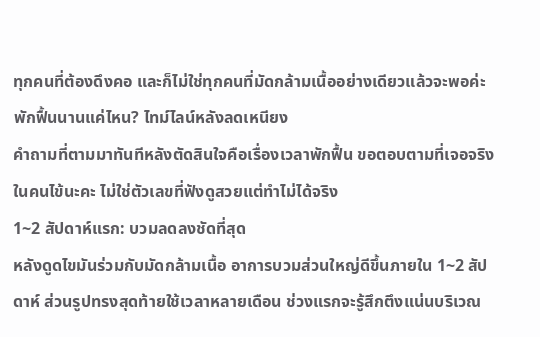ทุกคนที่ต้องดึงคอ และก็ไม่ใช่ทุกคนที่มัดกล้ามเนื้ออย่างเดียวแล้วจะพอค่ะ
พักฟื้นนานแค่ไหน? ไทม์ไลน์หลังลดเหนียง
คำถามที่ตามมาทันทีหลังตัดสินใจคือเรื่องเวลาพักฟื้น ขอตอบตามที่เจอจริงในคนไข้นะคะ ไม่ใช่ตัวเลขที่ฟังดูสวยแต่ทำไม่ได้จริง
1~2 สัปดาห์แรก: บวมลดลงชัดที่สุด
หลังดูดไขมันร่วมกับมัดกล้ามเนื้อ อาการบวมส่วนใหญ่ดีขึ้นภายใน 1~2 สัปดาห์ ส่วนรูปทรงสุดท้ายใช้เวลาหลายเดือน ช่วงแรกจะรู้สึกตึงแน่นบริเวณ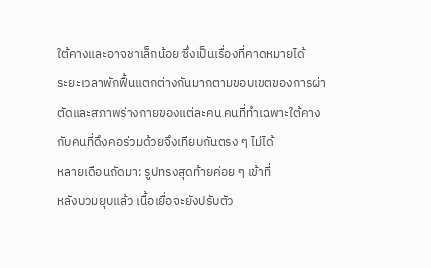ใต้คางและอาจชาเล็กน้อย ซึ่งเป็นเรื่องที่คาดหมายได้
ระยะเวลาพักฟื้นแตกต่างกันมากตามขอบเขตของการผ่าตัดและสภาพร่างกายของแต่ละคน คนที่ทำเฉพาะใต้คางกับคนที่ดึงคอร่วมด้วยจึงเทียบกันตรง ๆ ไม่ได้
หลายเดือนถัดมา: รูปทรงสุดท้ายค่อย ๆ เข้าที่
หลังบวมยุบแล้ว เนื้อเยื่อจะยังปรับตัว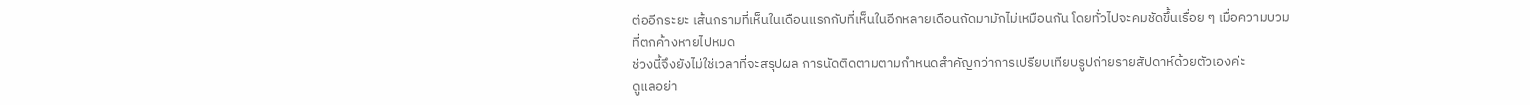ต่ออีกระยะ เส้นกรามที่เห็นในเดือนแรกกับที่เห็นในอีกหลายเดือนถัดมามักไม่เหมือนกัน โดยทั่วไปจะคมชัดขึ้นเรื่อย ๆ เมื่อความบวมที่ตกค้างหายไปหมด
ช่วงนี้จึงยังไม่ใช่เวลาที่จะสรุปผล การนัดติดตามตามกำหนดสำคัญกว่าการเปรียบเทียบรูปถ่ายรายสัปดาห์ด้วยตัวเองค่ะ
ดูแลอย่า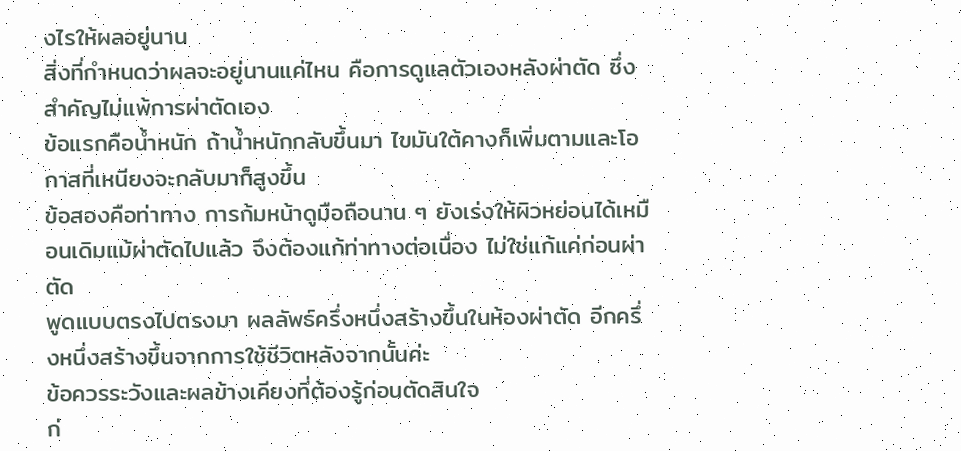งไรให้ผลอยู่นาน
สิ่งที่กำหนดว่าผลจะอยู่นานแค่ไหน คือการดูแลตัวเองหลังผ่าตัด ซึ่งสำคัญไม่แพ้การผ่าตัดเอง
ข้อแรกคือน้ำหนัก ถ้าน้ำหนักกลับขึ้นมา ไขมันใต้คางก็เพิ่มตามและโอกาสที่เหนียงจะกลับมาก็สูงขึ้น
ข้อสองคือท่าทาง การก้มหน้าดูมือถือนาน ๆ ยังเร่งให้ผิวหย่อนได้เหมือนเดิมแม้ผ่าตัดไปแล้ว จึงต้องแก้ท่าทางต่อเนื่อง ไม่ใช่แก้แค่ก่อนผ่าตัด
พูดแบบตรงไปตรงมา ผลลัพธ์ครึ่งหนึ่งสร้างขึ้นในห้องผ่าตัด อีกครึ่งหนึ่งสร้างขึ้นจากการใช้ชีวิตหลังจากนั้นค่ะ
ข้อควรระวังและผลข้างเคียงที่ต้องรู้ก่อนตัดสินใจ
ก่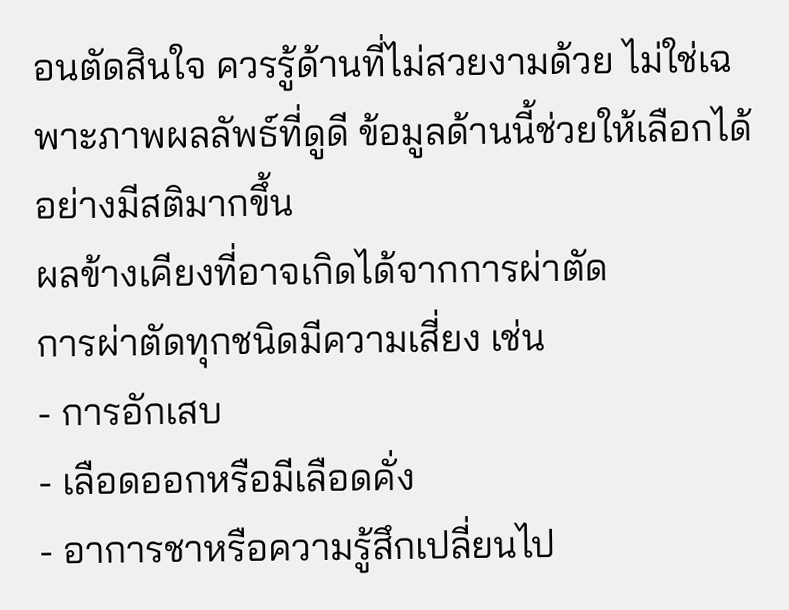อนตัดสินใจ ควรรู้ด้านที่ไม่สวยงามด้วย ไม่ใช่เฉพาะภาพผลลัพธ์ที่ดูดี ข้อมูลด้านนี้ช่วยให้เลือกได้อย่างมีสติมากขึ้น
ผลข้างเคียงที่อาจเกิดได้จากการผ่าตัด
การผ่าตัดทุกชนิดมีความเสี่ยง เช่น
- การอักเสบ
- เลือดออกหรือมีเลือดคั่ง
- อาการชาหรือความรู้สึกเปลี่ยนไป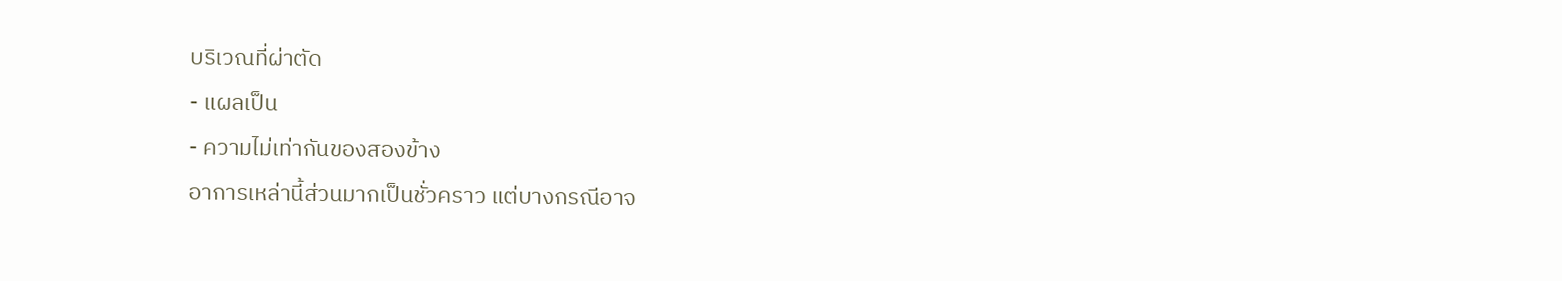บริเวณที่ผ่าตัด
- แผลเป็น
- ความไม่เท่ากันของสองข้าง
อาการเหล่านี้ส่วนมากเป็นชั่วคราว แต่บางกรณีอาจ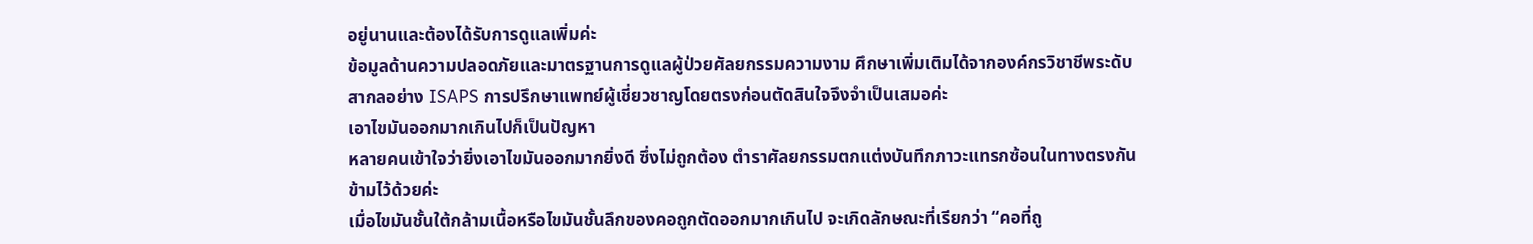อยู่นานและต้องได้รับการดูแลเพิ่มค่ะ
ข้อมูลด้านความปลอดภัยและมาตรฐานการดูแลผู้ป่วยศัลยกรรมความงาม ศึกษาเพิ่มเติมได้จากองค์กรวิชาชีพระดับสากลอย่าง ISAPS การปรึกษาแพทย์ผู้เชี่ยวชาญโดยตรงก่อนตัดสินใจจึงจำเป็นเสมอค่ะ
เอาไขมันออกมากเกินไปก็เป็นปัญหา
หลายคนเข้าใจว่ายิ่งเอาไขมันออกมากยิ่งดี ซึ่งไม่ถูกต้อง ตำราศัลยกรรมตกแต่งบันทึกภาวะแทรกซ้อนในทางตรงกันข้ามไว้ด้วยค่ะ
เมื่อไขมันชั้นใต้กล้ามเนื้อหรือไขมันชั้นลึกของคอถูกตัดออกมากเกินไป จะเกิดลักษณะที่เรียกว่า “คอที่ถู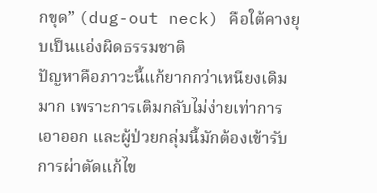กขุด” (dug-out neck) คือใต้คางยุบเป็นแอ่งผิดธรรมชาติ
ปัญหาคือภาวะนี้แก้ยากกว่าเหนียงเดิมมาก เพราะการเติมกลับไม่ง่ายเท่าการเอาออก และผู้ป่วยกลุ่มนี้มักต้องเข้ารับการผ่าตัดแก้ไข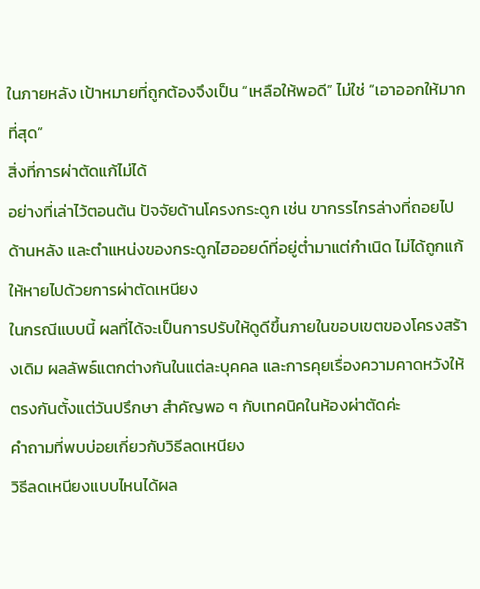ในภายหลัง เป้าหมายที่ถูกต้องจึงเป็น “เหลือให้พอดี” ไม่ใช่ “เอาออกให้มากที่สุด”
สิ่งที่การผ่าตัดแก้ไม่ได้
อย่างที่เล่าไว้ตอนต้น ปัจจัยด้านโครงกระดูก เช่น ขากรรไกรล่างที่ถอยไปด้านหลัง และตำแหน่งของกระดูกไฮออยด์ที่อยู่ต่ำมาแต่กำเนิด ไม่ได้ถูกแก้ให้หายไปด้วยการผ่าตัดเหนียง
ในกรณีแบบนี้ ผลที่ได้จะเป็นการปรับให้ดูดีขึ้นภายในขอบเขตของโครงสร้างเดิม ผลลัพธ์แตกต่างกันในแต่ละบุคคล และการคุยเรื่องความคาดหวังให้ตรงกันตั้งแต่วันปรึกษา สำคัญพอ ๆ กับเทคนิคในห้องผ่าตัดค่ะ
คำถามที่พบบ่อยเกี่ยวกับวิธีลดเหนียง
วิธีลดเหนียงแบบไหนได้ผล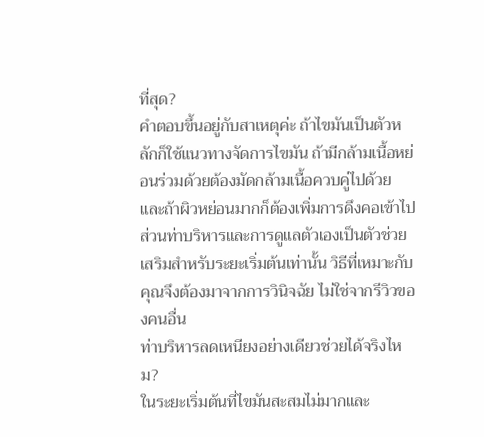ที่สุด?
คำตอบขึ้นอยู่กับสาเหตุค่ะ ถ้าไขมันเป็นตัวหลักก็ใช้แนวทางจัดการไขมัน ถ้ามีกล้ามเนื้อหย่อนร่วมด้วยต้องมัดกล้ามเนื้อควบคู่ไปด้วย และถ้าผิวหย่อนมากก็ต้องเพิ่มการดึงคอเข้าไป
ส่วนท่าบริหารและการดูแลตัวเองเป็นตัวช่วยเสริมสำหรับระยะเริ่มต้นเท่านั้น วิธีที่เหมาะกับคุณจึงต้องมาจากการวินิจฉัย ไม่ใช่จากรีวิวของคนอื่น
ท่าบริหารลดเหนียงอย่างเดียวช่วยได้จริงไหม?
ในระยะเริ่มต้นที่ไขมันสะสมไม่มากและ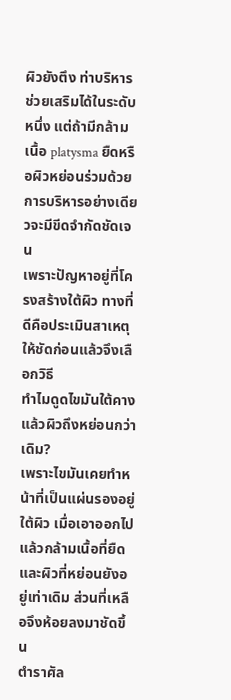ผิวยังตึง ท่าบริหารช่วยเสริมได้ในระดับหนึ่ง แต่ถ้ามีกล้ามเนื้อ platysma ยืดหรือผิวหย่อนร่วมด้วย การบริหารอย่างเดียวจะมีขีดจำกัดชัดเจน
เพราะปัญหาอยู่ที่โครงสร้างใต้ผิว ทางที่ดีคือประเมินสาเหตุให้ชัดก่อนแล้วจึงเลือกวิธี
ทำไมดูดไขมันใต้คางแล้วผิวถึงหย่อนกว่าเดิม?
เพราะไขมันเคยทำหน้าที่เป็นแผ่นรองอยู่ใต้ผิว เมื่อเอาออกไปแล้วกล้ามเนื้อที่ยืดและผิวที่หย่อนยังอยู่เท่าเดิม ส่วนที่เหลือจึงห้อยลงมาชัดขึ้น
ตำราศัล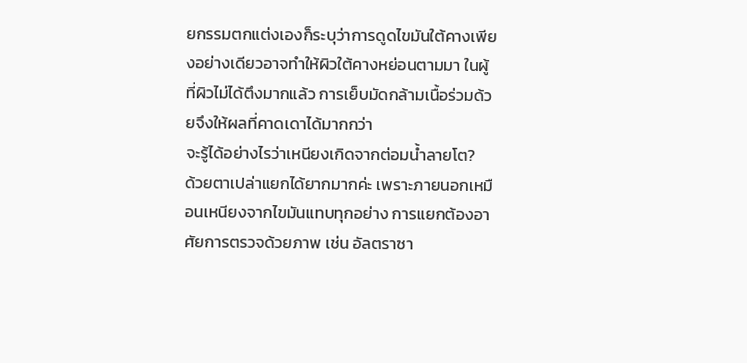ยกรรมตกแต่งเองก็ระบุว่าการดูดไขมันใต้คางเพียงอย่างเดียวอาจทำให้ผิวใต้คางหย่อนตามมา ในผู้ที่ผิวไม่ได้ตึงมากแล้ว การเย็บมัดกล้ามเนื้อร่วมด้วยจึงให้ผลที่คาดเดาได้มากกว่า
จะรู้ได้อย่างไรว่าเหนียงเกิดจากต่อมน้ำลายโต?
ด้วยตาเปล่าแยกได้ยากมากค่ะ เพราะภายนอกเหมือนเหนียงจากไขมันแทบทุกอย่าง การแยกต้องอาศัยการตรวจด้วยภาพ เช่น อัลตราซา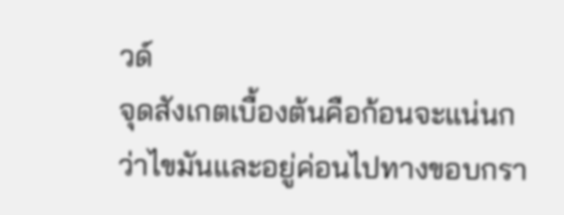วด์
จุดสังเกตเบื้องต้นคือก้อนจะแน่นกว่าไขมันและอยู่ค่อนไปทางขอบกรา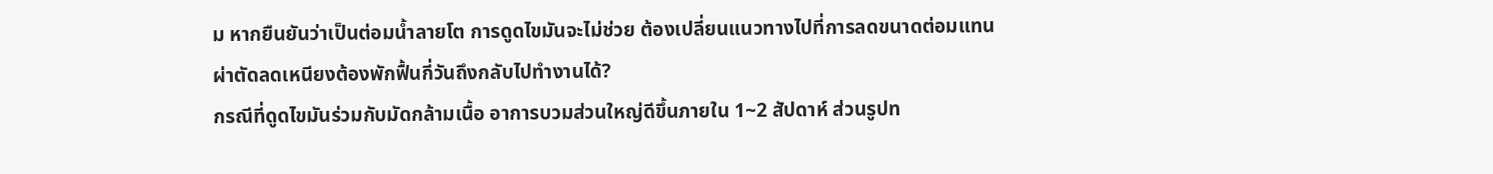ม หากยืนยันว่าเป็นต่อมน้ำลายโต การดูดไขมันจะไม่ช่วย ต้องเปลี่ยนแนวทางไปที่การลดขนาดต่อมแทน
ผ่าตัดลดเหนียงต้องพักฟื้นกี่วันถึงกลับไปทำงานได้?
กรณีที่ดูดไขมันร่วมกับมัดกล้ามเนื้อ อาการบวมส่วนใหญ่ดีขึ้นภายใน 1~2 สัปดาห์ ส่วนรูปท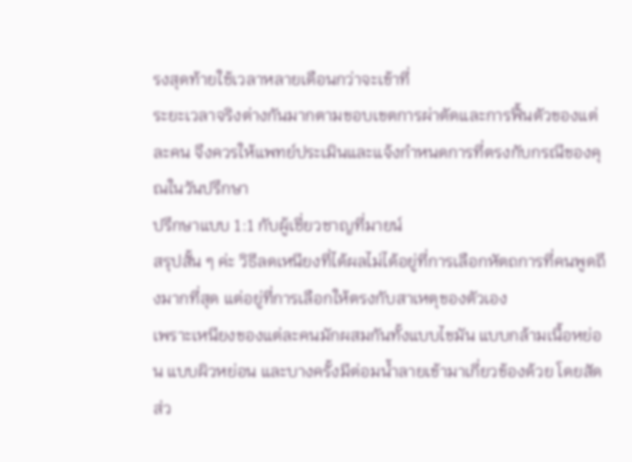รงสุดท้ายใช้เวลาหลายเดือนกว่าจะเข้าที่
ระยะเวลาจริงต่างกันมากตามขอบเขตการผ่าตัดและการฟื้นตัวของแต่ละคน จึงควรให้แพทย์ประเมินและแจ้งกำหนดการที่ตรงกับกรณีของคุณในวันปรึกษา
ปรึกษาแบบ 1:1 กับผู้เชี่ยวชาญที่มายน์
สรุปสั้น ๆ ค่ะ วิธีลดเหนียงที่ได้ผลไม่ได้อยู่ที่การเลือกหัตถการที่คนพูดถึงมากที่สุด แต่อยู่ที่การเลือกให้ตรงกับสาเหตุของตัวเอง
เพราะเหนียงของแต่ละคนมักผสมกันทั้งแบบไขมัน แบบกล้ามเนื้อหย่อน แบบผิวหย่อน และบางครั้งมีต่อมน้ำลายเข้ามาเกี่ยวข้องด้วย โดยสัดส่ว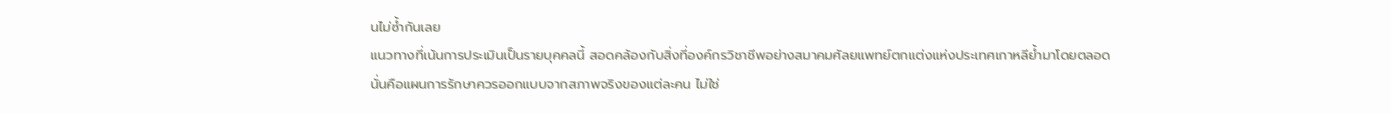นไม่ซ้ำกันเลย
แนวทางที่เน้นการประเมินเป็นรายบุคคลนี้ สอดคล้องกับสิ่งที่องค์กรวิชาชีพอย่างสมาคมศัลยแพทย์ตกแต่งแห่งประเทศเกาหลีย้ำมาโดยตลอด
นั่นคือแผนการรักษาควรออกแบบจากสภาพจริงของแต่ละคน ไม่ใช่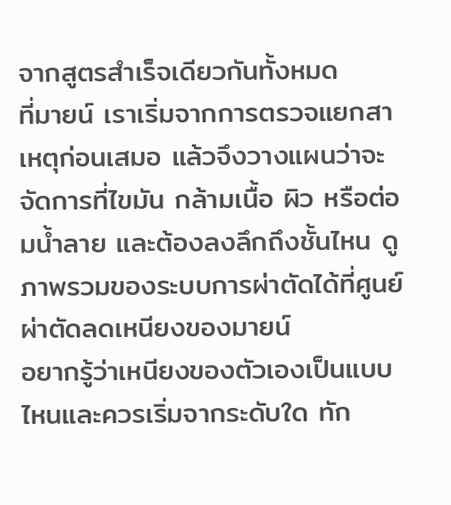จากสูตรสำเร็จเดียวกันทั้งหมด
ที่มายน์ เราเริ่มจากการตรวจแยกสาเหตุก่อนเสมอ แล้วจึงวางแผนว่าจะจัดการที่ไขมัน กล้ามเนื้อ ผิว หรือต่อมน้ำลาย และต้องลงลึกถึงชั้นไหน ดูภาพรวมของระบบการผ่าตัดได้ที่ศูนย์ผ่าตัดลดเหนียงของมายน์
อยากรู้ว่าเหนียงของตัวเองเป็นแบบไหนและควรเริ่มจากระดับใด ทัก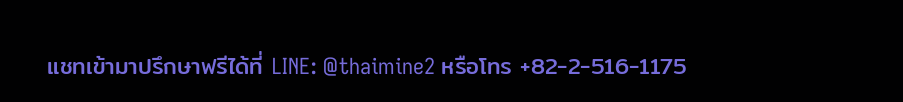แชทเข้ามาปรึกษาฟรีได้ที่ LINE: @thaimine2 หรือโทร +82-2-516-1175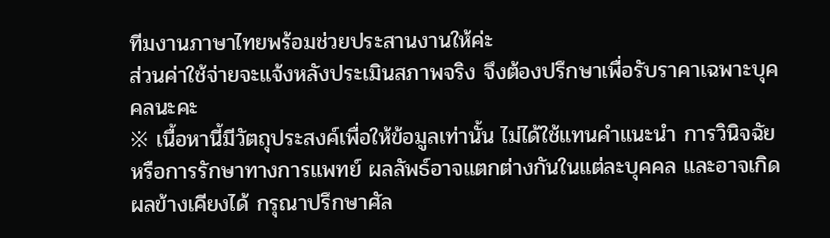ทีมงานภาษาไทยพร้อมช่วยประสานงานให้ค่ะ
ส่วนค่าใช้จ่ายจะแจ้งหลังประเมินสภาพจริง จึงต้องปรึกษาเพื่อรับราคาเฉพาะบุคคลนะคะ
※ เนื้อหานี้มีวัตถุประสงค์เพื่อให้ข้อมูลเท่านั้น ไม่ได้ใช้แทนคำแนะนำ การวินิจฉัย หรือการรักษาทางการแพทย์ ผลลัพธ์อาจแตกต่างกันในแต่ละบุคคล และอาจเกิดผลข้างเคียงได้ กรุณาปรึกษาศัล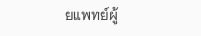ยแพทย์ผู้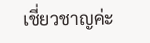เชี่ยวชาญค่ะ